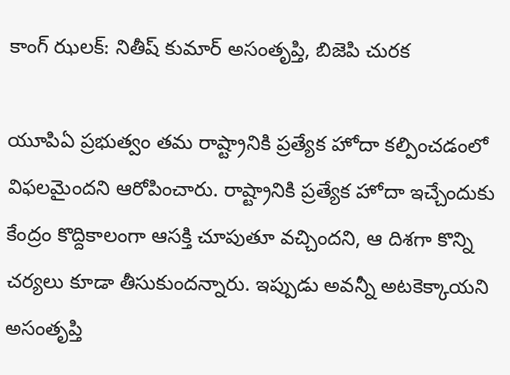కాంగ్ ఝలక్: నితీష్ కుమార్ అసంతృప్తి, బిజెపి చురక

యూపిఏ ప్రభుత్వం తమ రాష్ట్రానికి ప్రత్యేక హోదా కల్పించడంలో విఫలమైందని ఆరోపించారు. రాష్ట్రానికి ప్రత్యేక హోదా ఇచ్చేందుకు కేంద్రం కొద్దికాలంగా ఆసక్తి చూపుతూ వచ్చిందని, ఆ దిశగా కొన్ని చర్యలు కూడా తీసుకుందన్నారు. ఇప్పుడు అవన్నీ అటకెక్కాయని అసంతృప్తి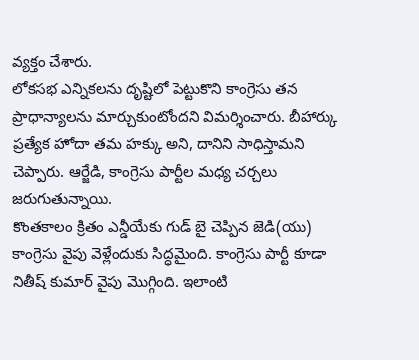వ్యక్తం చేశారు.
లోకసభ ఎన్నికలను దృష్టిలో పెట్టుకొని కాంగ్రెసు తన ప్రాధాన్యాలను మార్చుకుంటోందని విమర్శించారు. బీహార్కు ప్రత్యేక హోదా తమ హక్కు అని, దానిని సాధిస్తామని చెప్పారు. ఆర్జేడి, కాంగ్రెసు పార్టీల మధ్య చర్చలు జరుగుతున్నాయి.
కొంతకాలం క్రితం ఎన్డీయేకు గుడ్ బై చెప్పిన జెడి(యు) కాంగ్రెసు వైపు వెళ్లేందుకు సిద్ధమైంది. కాంగ్రెసు పార్టీ కూడా నితీష్ కుమార్ వైపు మొగ్గింది. ఇలాంటి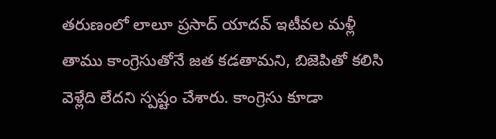తరుణంలో లాలూ ప్రసాద్ యాదవ్ ఇటీవల మళ్లీ తాము కాంగ్రెసుతోనే జత కడతామని, బిజెపితో కలిసి వెళ్లేది లేదని స్పష్టం చేశారు. కాంగ్రెసు కూడా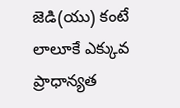జెడి(యు) కంటే లాలూకే ఎక్కువ ప్రాధాన్యత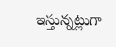ఇస్తున్నట్లుగా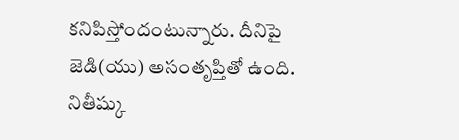కనిపిస్తోందంటున్నారు. దీనిపై జెడి(యు) అసంతృప్తితో ఉంది.
నితీష్కు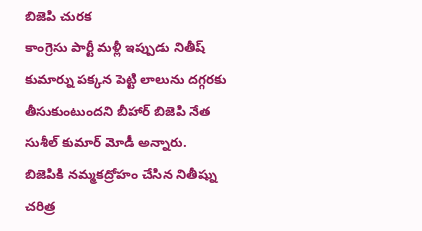బిజెపి చురక
కాంగ్రెసు పార్టీ మళ్లీ ఇప్పుడు నితీష్ కుమార్ను పక్కన పెట్టి లాలును దగ్గరకు తీసుకుంటుందని బీహార్ బిజెపి నేత సుశీల్ కుమార్ మోడీ అన్నారు. బిజెపికి నమ్మకద్రోహం చేసిన నితీష్ను చరిత్ర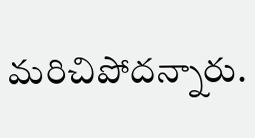మరిచిపోదన్నారు.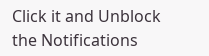Click it and Unblock the Notifications